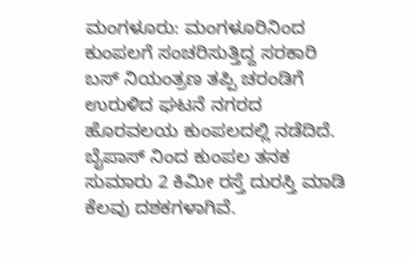ಮಂಗಳೂರು: ಮಂಗಳೂರಿನಿಂದ ಕುಂಪಲಗೆ ಸಂಚರಿಸುತ್ತಿದ್ದ ಸರಕಾರಿ ಬಸ್ ನಿಯಂತ್ರಣ ತಪ್ಪಿ ಚರಂಡಿಗೆ ಉರುಳಿದ ಘಟನೆ ನಗರದ ಹೊರವಲಯ ಕುಂಪಲದಲ್ಲಿ ನಡೆದಿದೆ. ಬೈಪಾಸ್ ನಿಂದ ಕುಂಪಲ ತನಕ ಸುಮಾರು 2 ಕಿಮೀ ರಸ್ತೆ ದುರಸ್ತಿ ಮಾಡಿ ಕೆಲವು ದಶಕಗಳಾಗಿವೆ.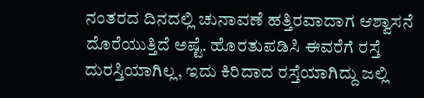ನಂತರದ ದಿನದಲ್ಲಿ ಚುನಾವಣೆ ಹತ್ತಿರವಾದಾಗ ಆಶ್ವಾಸನೆ ದೊರೆಯುತ್ತಿದೆ ಅಷ್ಟೆ. ಹೊರತುಪಡಿಸಿ ಈವರೆಗೆ ರಸ್ತೆ ದುರಸ್ತಿಯಾಗಿಲ್ಲ, ಇದು ಕಿರಿದಾದ ರಸ್ತೆಯಾಗಿದ್ದು ಜಲ್ಲಿ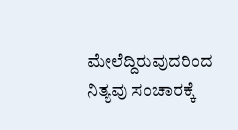ಮೇಲೆದ್ದಿರುವುದರಿಂದ ನಿತ್ಯವು ಸಂಚಾರಕ್ಕೆ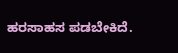ಹರಸಾಹಸ ಪಡಬೇಕಿದೆ.